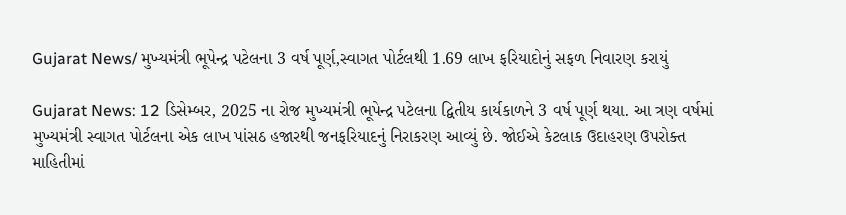Gujarat News/ મુખ્યમંત્રી ભૂપેન્દ્ર પટેલના 3 વર્ષ પૂર્ણ,સ્વાગત પોર્ટલથી 1.69 લાખ ફરિયાદોનું સફળ નિવારણ કરાયું

Gujarat News: 12 ડિસેમ્બર, 2025 ના રોજ મુખ્યમંત્રી ભૂપેન્દ્ર પટેલના દ્વિતીય કાર્યકાળને 3 વર્ષ પૂર્ણ થયા. આ ત્રણ વર્ષમાં  મુખ્યમંત્રી સ્વાગત પોર્ટલના એક લાખ પાંસઠ હજારથી જનફરિયાદનું નિરાકરણ આવ્યું છે. જોઈએ કેટલાક ઉદાહરણ ઉપરોક્ત માહિતીમાં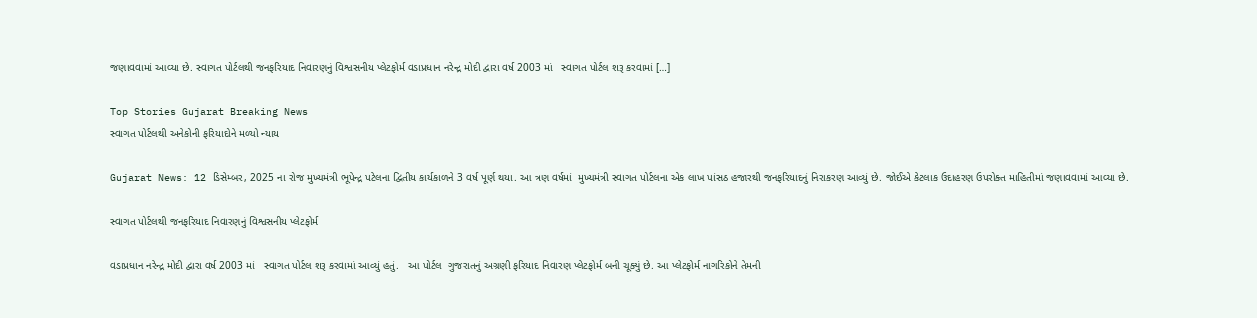જણાવવામાં આવ્યા છે. સ્વાગત પોર્ટલથી જનફરિયાદ નિવારણનું વિશ્વસનીય પ્લેટફોર્મ વડાપ્રધાન નરેન્દ્ર મોદી દ્વારા વર્ષ 2003 માં   સ્વાગત પોર્ટલ શરૂ કરવામાં […]

Top Stories Gujarat Breaking News
સ્વાગત પોર્ટલથી અનેકોની ફરિયાદોને મળ્યો ન્યાય

Gujarat News: 12 ડિસેમ્બર, 2025 ના રોજ મુખ્યમંત્રી ભૂપેન્દ્ર પટેલના દ્વિતીય કાર્યકાળને 3 વર્ષ પૂર્ણ થયા. આ ત્રણ વર્ષમાં  મુખ્યમંત્રી સ્વાગત પોર્ટલના એક લાખ પાંસઠ હજારથી જનફરિયાદનું નિરાકરણ આવ્યું છે. જોઈએ કેટલાક ઉદાહરણ ઉપરોક્ત માહિતીમાં જણાવવામાં આવ્યા છે.

સ્વાગત પોર્ટલથી જનફરિયાદ નિવારણનું વિશ્વસનીય પ્લેટફોર્મ

વડાપ્રધાન નરેન્દ્ર મોદી દ્વારા વર્ષ 2003 માં   સ્વાગત પોર્ટલ શરૂ કરવામાં આવ્યું હતું.   આ પોર્ટલ  ગુજરાતનું અગ્રણી ફરિયાદ નિવારણ પ્લેટફોર્મ બની ચૂક્યું છે. આ પ્લેટફોર્મ નાગરિકોને તેમની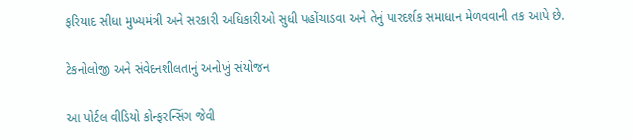ફરિયાદ સીધા મુખ્યમંત્રી અને સરકારી અધિકારીઓ સુધી પહોંચાડવા અને તેનું પારદર્શક સમાધાન મેળવવાની તક આપે છે.

ટેકનોલોજી અને સંવેદનશીલતાનું અનોખું સંયોજન

આ પોર્ટલ વીડિયો કોન્ફરન્સિંગ જેવી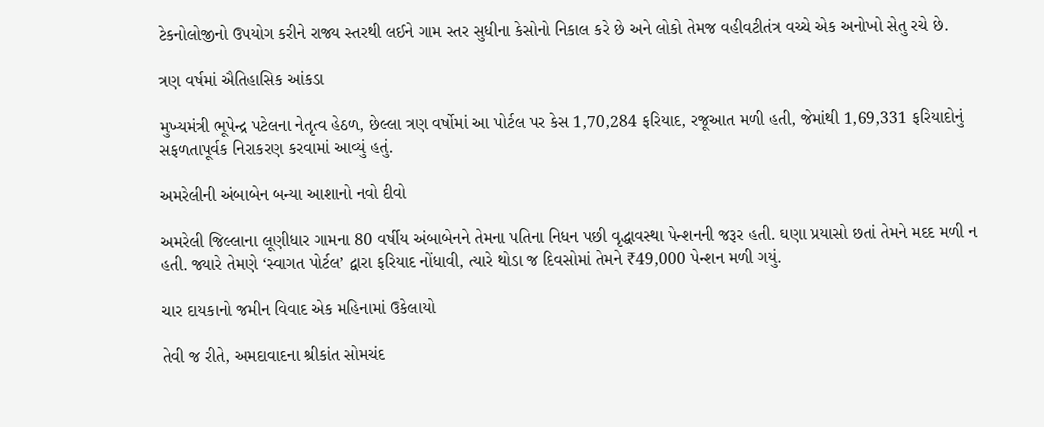ટેકનોલોજીનો ઉપયોગ કરીને રાજ્ય સ્તરથી લઈને ગામ સ્તર સુધીના કેસોનો નિકાલ કરે છે અને લોકો તેમજ વહીવટીતંત્ર વચ્ચે એક અનોખો સેતુ રચે છે.

ત્રણ વર્ષમાં ઐતિહાસિક આંકડા

મુખ્યમંત્રી ભૂપેન્દ્ર પટેલના નેતૃત્વ હેઠળ, છેલ્લા ત્રણ વર્ષોમાં આ પોર્ટલ પર કેસ 1,70,284 ફરિયાદ, રજૂઆત મળી હતી, જેમાંથી 1,69,331 ફરિયાદોનું સફળતાપૂર્વક નિરાકરણ કરવામાં આવ્યું હતું.

અમરેલીની અંબાબેન બન્યા આશાનો નવો દીવો

અમરેલી જિલ્લાના લૂણીધાર ગામના 80 વર્ષીય અંબાબેનને તેમના પતિના નિધન પછી વૃદ્ધાવસ્થા પેન્શનની જરૂર હતી. ઘણા પ્રયાસો છતાં તેમને મદદ મળી ન હતી. જ્યારે તેમણે ‘સ્વાગત પોર્ટલ’ દ્વારા ફરિયાદ નોંધાવી, ત્યારે થોડા જ દિવસોમાં તેમને ₹49,000 પેન્શન મળી ગયું.

ચાર દાયકાનો જમીન વિવાદ એક મહિનામાં ઉકેલાયો

તેવી જ રીતે, અમદાવાદના શ્રીકાંત સોમચંદ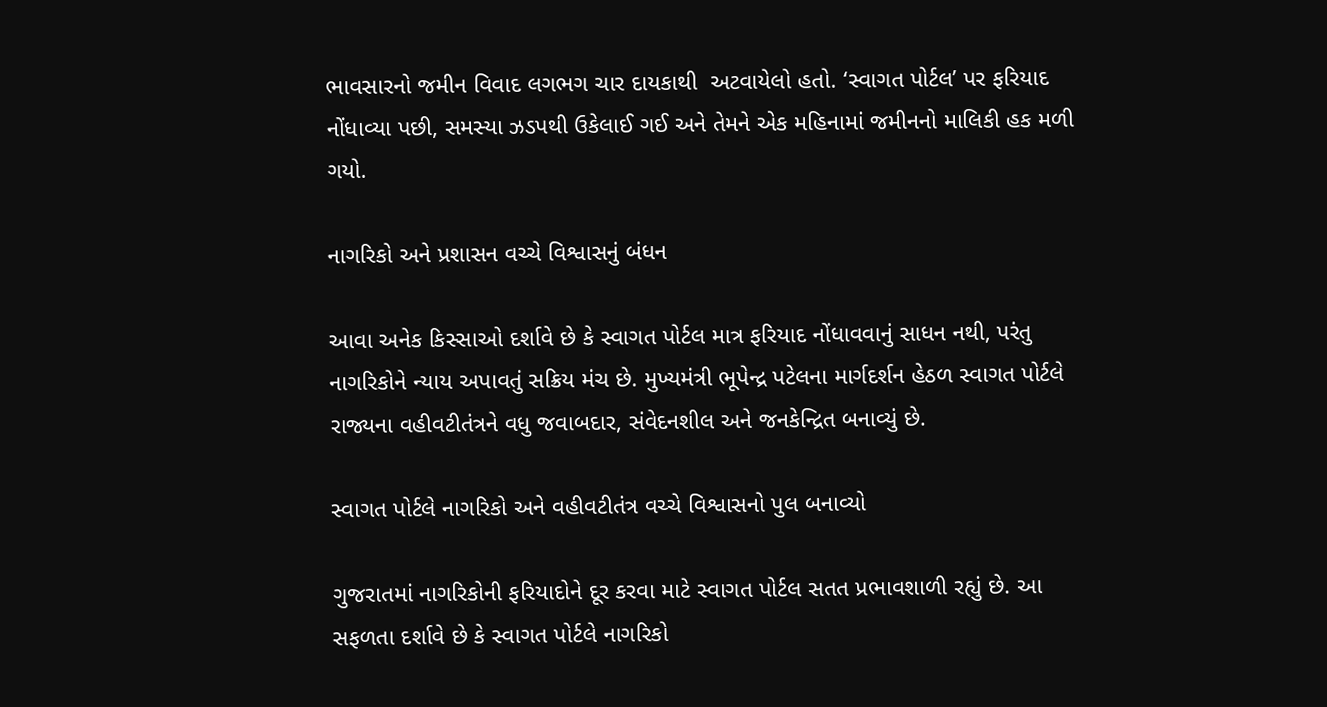ભાવસારનો જમીન વિવાદ લગભગ ચાર દાયકાથી  અટવાયેલો હતો. ‘સ્વાગત પોર્ટલ’ પર ફરિયાદ નોંધાવ્યા પછી, સમસ્યા ઝડપથી ઉકેલાઈ ગઈ અને તેમને એક મહિનામાં જમીનનો માલિકી હક મળી ગયો.

નાગરિકો અને પ્રશાસન વચ્ચે વિશ્વાસનું બંધન

આવા અનેક કિસ્સાઓ દર્શાવે છે કે સ્વાગત પોર્ટલ માત્ર ફરિયાદ નોંધાવવાનું સાધન નથી, પરંતુ નાગરિકોને ન્યાય અપાવતું સક્રિય મંચ છે. મુખ્યમંત્રી ભૂપેન્દ્ર પટેલના માર્ગદર્શન હેઠળ સ્વાગત પોર્ટલે રાજ્યના વહીવટીતંત્રને વધુ જવાબદાર, સંવેદનશીલ અને જનકેન્દ્રિત બનાવ્યું છે.

સ્વાગત પોર્ટલે નાગરિકો અને વહીવટીતંત્ર વચ્ચે વિશ્વાસનો પુલ બનાવ્યો

ગુજરાતમાં નાગરિકોની ફરિયાદોને દૂર કરવા માટે સ્વાગત પોર્ટલ સતત પ્રભાવશાળી રહ્યું છે. આ સફળતા દર્શાવે છે કે સ્વાગત પોર્ટલે નાગરિકો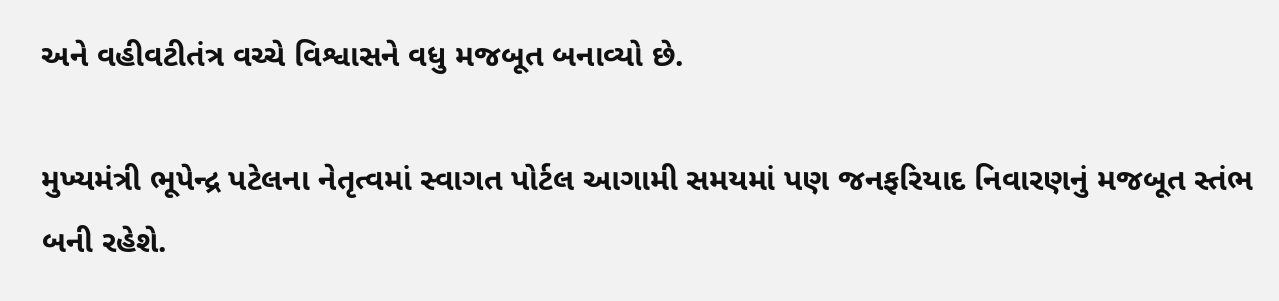અને વહીવટીતંત્ર વચ્ચે વિશ્વાસને વધુ મજબૂત બનાવ્યો છે.

મુખ્યમંત્રી ભૂપેન્દ્ર પટેલના નેતૃત્વમાં સ્વાગત પોર્ટલ આગામી સમયમાં પણ જનફરિયાદ નિવારણનું મજબૂત સ્તંભ બની રહેશે.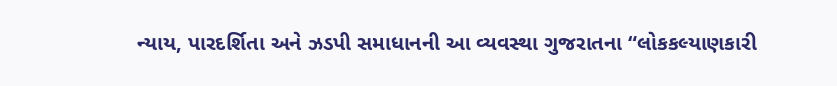ન્યાય, પારદર્શિતા અને ઝડપી સમાધાનની આ વ્યવસ્થા ગુજરાતના “લોકકલ્યાણકારી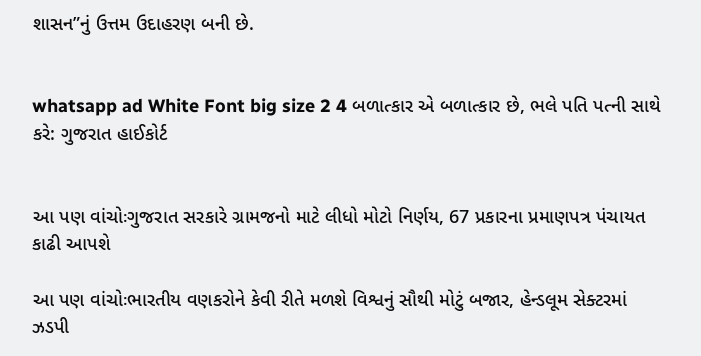શાસન”નું ઉત્તમ ઉદાહરણ બની છે.


whatsapp ad White Font big size 2 4 બળાત્કાર એ બળાત્કાર છે, ભલે પતિ પત્ની સાથે કરે: ગુજરાત હાઈકોર્ટ


આ પણ વાંચોઃગુજરાત સરકારે ગ્રામજનો માટે લીધો મોટો નિર્ણય, 67 પ્રકારના પ્રમાણપત્ર પંચાયત કાઢી આપશે

આ પણ વાંચોઃભારતીય વણકરોને કેવી રીતે મળશે વિશ્વનું સૌથી મોટું બજાર, હેન્ડલૂમ સેક્ટરમાં ઝડપી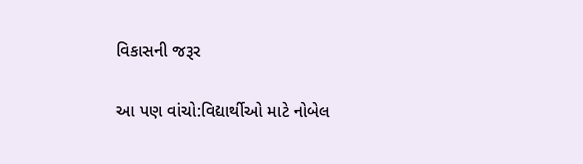વિકાસની જરૂર

આ પણ વાંચો:વિદ્યાર્થીઓ માટે નોબેલ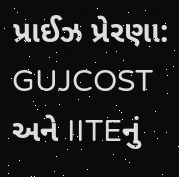પ્રાઈઝ પ્રેરણા: GUJCOST અને IITEનું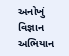અનોખું વિજ્ઞાન અભિયાન